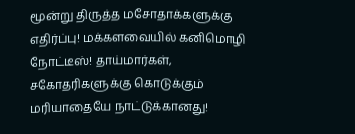மூன்று திருத்த மசோதாக்களுக்கு எதிர்ப்பு! மக்களவையில் கனிமொழி நோட்டீஸ்! தாய்மார்கள், சகோதரிகளுக்கு கொடுக்கும் மரியாதையே நாட்டுக்கானது!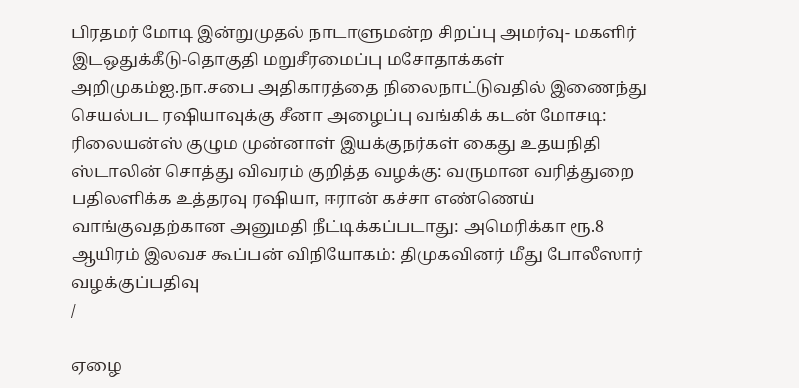பிரதமர் மோடி இன்றுமுதல் நாடாளுமன்ற சிறப்பு அமர்வு- மகளிர் இடஒதுக்கீடு-தொகுதி மறுசீரமைப்பு மசோதாக்கள் அறிமுகம்ஐ.நா.சபை அதிகாரத்தை நிலைநாட்டுவதில் இணைந்து செயல்பட ரஷியாவுக்கு சீனா அழைப்பு வங்கிக் கடன் மோசடி: ரிலையன்ஸ் குழும முன்னாள் இயக்குநர்கள் கைது உதயநிதி ஸ்டாலின் சொத்து விவரம் குறித்த வழக்கு: வருமான வரித்துறை பதிலளிக்க உத்தரவு ரஷியா, ஈரான் கச்சா எண்ணெய் வாங்குவதற்கான அனுமதி நீட்டிக்கப்படாது: அமெரிக்கா ரூ.8 ஆயிரம் இலவச கூப்பன் விநியோகம்: திமுகவினர் மீது போலீஸார் வழக்குப்பதிவு
/

ஏழை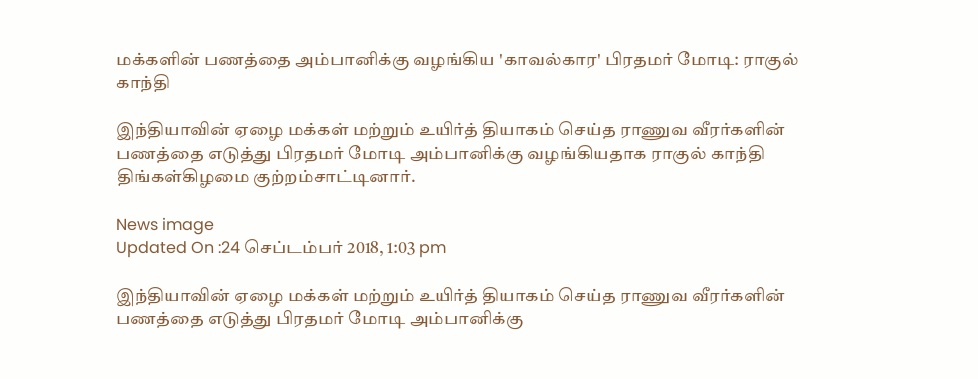மக்களின் பணத்தை அம்பானிக்கு வழங்கிய 'காவல்கார' பிரதமர் மோடி: ராகுல் காந்தி

இந்தியாவின் ஏழை மக்கள் மற்றும் உயிர்த் தியாகம் செய்த ராணுவ வீரர்களின் பணத்தை எடுத்து பிரதமர் மோடி அம்பானிக்கு வழங்கியதாக ராகுல் காந்தி திங்கள்கிழமை குற்றம்சாட்டினார்.

News image
Updated On :24 செப்டம்பர் 2018, 1:03 pm

இந்தியாவின் ஏழை மக்கள் மற்றும் உயிர்த் தியாகம் செய்த ராணுவ வீரர்களின் பணத்தை எடுத்து பிரதமர் மோடி அம்பானிக்கு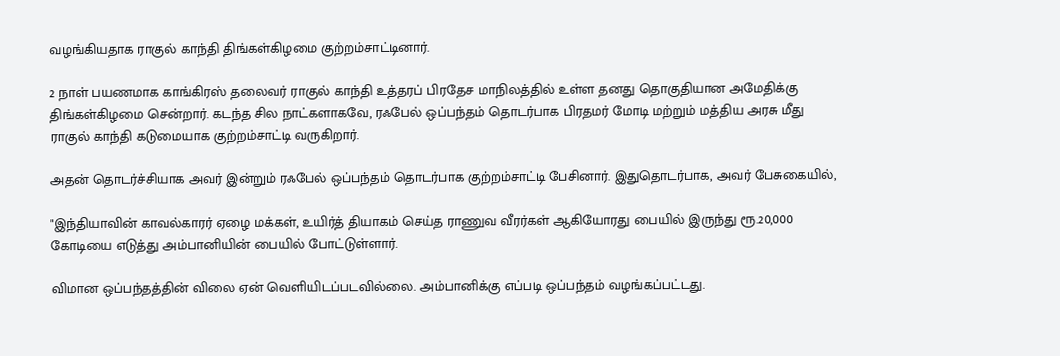வழங்கியதாக ராகுல் காந்தி திங்கள்கிழமை குற்றம்சாட்டினார்.

2 நாள் பயணமாக காங்கிரஸ் தலைவர் ராகுல் காந்தி உத்தரப் பிரதேச மாநிலத்தில் உள்ள தனது தொகுதியான அமேதிக்கு திங்கள்கிழமை சென்றார். கடந்த சில நாட்களாகவே, ரஃபேல் ஒப்பந்தம் தொடர்பாக பிரதமர் மோடி மற்றும் மத்திய அரசு மீது ராகுல் காந்தி கடுமையாக குற்றம்சாட்டி வருகிறார்.

அதன் தொடர்ச்சியாக அவர் இன்றும் ரஃபேல் ஒப்பந்தம் தொடர்பாக குற்றம்சாட்டி பேசினார். இதுதொடர்பாக, அவர் பேசுகையில்,

"இந்தியாவின் காவல்காரர் ஏழை மக்கள், உயிர்த் தியாகம் செய்த ராணுவ வீரர்கள் ஆகியோரது பையில் இருந்து ரூ.20,000 கோடியை எடுத்து அம்பானியின் பையில் போட்டுள்ளார்.

விமான ஒப்பந்தத்தின் விலை ஏன் வெளியிடப்படவில்லை. அம்பானிக்கு எப்படி ஒப்பந்தம் வழங்கப்பட்டது.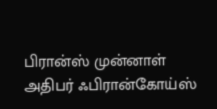பிரான்ஸ் முன்னாள் அதிபர் ஃபிரான்கோய்ஸ்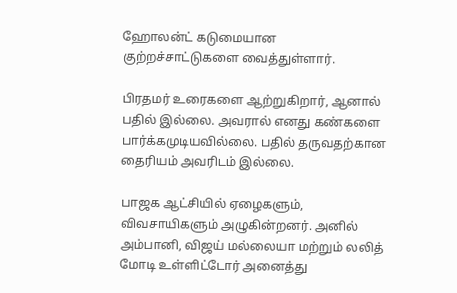ஹோலன்ட் கடுமையான குற்றச்சாட்டுகளை வைத்துள்ளார்.

பிரதமர் உரைகளை ஆற்றுகிறார், ஆனால் பதில் இல்லை. அவரால் எனது கண்களை பார்க்கமுடியவில்லை. பதில் தருவதற்கான தைரியம் அவரிடம் இல்லை.

பாஜக ஆட்சியில் ஏழைகளும், விவசாயிகளும் அழுகின்றனர். அனில் அம்பானி, விஜய் மல்லையா மற்றும் லலித் மோடி உள்ளிட்டோர் அனைத்து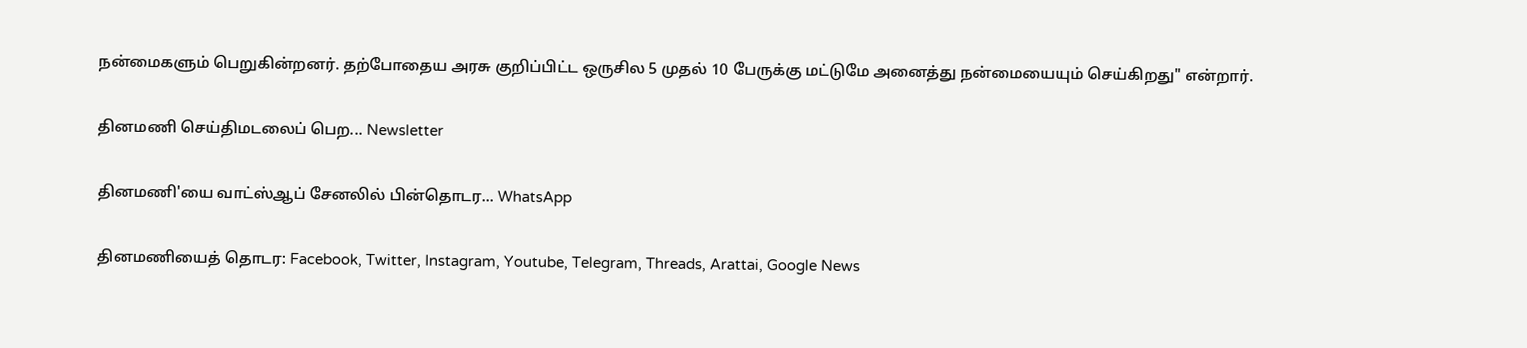நன்மைகளும் பெறுகின்றனர். தற்போதைய அரசு குறிப்பிட்ட ஒருசில 5 முதல் 10 பேருக்கு மட்டுமே அனைத்து நன்மையையும் செய்கிறது" என்றார்.

தினமணி செய்திமடலைப் பெற... Newsletter

தினமணி'யை வாட்ஸ்ஆப் சேனலில் பின்தொடர... WhatsApp

தினமணியைத் தொடர: Facebook, Twitter, Instagram, Youtube, Telegram, Threads, Arattai, Google News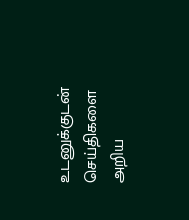உடனுக்குடன் செய்திகளை அறிய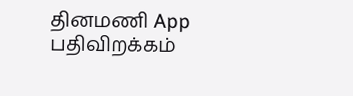தினமணி App பதிவிறக்கம்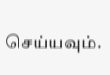செய்யவும்.